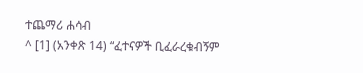ተጨማሪ ሐሳብ
^ [1] (አንቀጽ 14) “ፈተናዎች ቢፈራረቁብኝም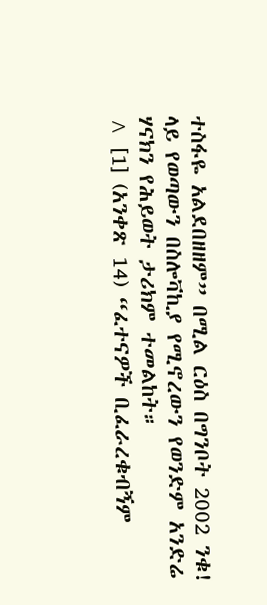ተስፋዬ አልደበዘዘም” በሚል ርዕስ በግንቦት 2002 ንቁ! ላይ የወጣውን በስሎቫኪያ የሚኖረውን የወንድም አንድሬ ሃናክን የሕይወት ታሪክም ተመልከት።
^ [1] (አንቀጽ 14) “ፈተናዎች ቢፈራረቁብኝም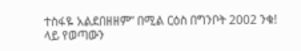ተስፋዬ አልደበዘዘም” በሚል ርዕስ በግንቦት 2002 ንቁ! ላይ የወጣውን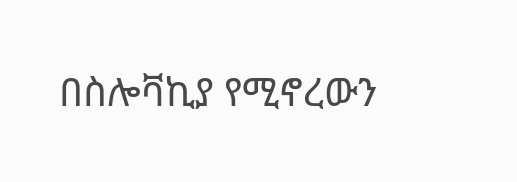በስሎቫኪያ የሚኖረውን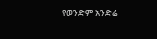የወንድም አንድሬ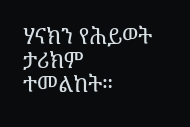ሃናክን የሕይወት ታሪክም ተመልከት።